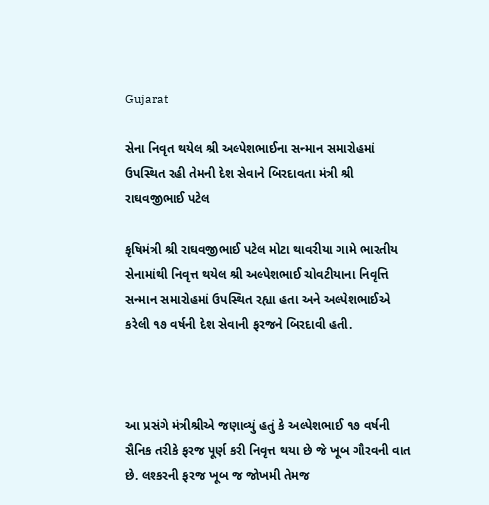Gujarat

સેના નિવૃત થયેલ શ્રી અલ્પેશભાઈના સન્માન સમારોહમાં ઉપસ્થિત રહી તેમની દેશ સેવાને બિરદાવતા મંત્રી શ્રી રાઘવજીભાઈ પટેલ

કૃષિમંત્રી શ્રી રાઘવજીભાઈ પટેલ મોટા થાવરીયા ગામે ભારતીય સેનામાંથી નિવૃત્ત થયેલ શ્રી અલ્પેશભાઈ ચોવટીયાના નિવૃત્તિ સન્માન સમારોહમાં ઉપસ્થિત રહ્યા હતા અને અલ્પેશભાઈએ કરેલી ૧૭ વર્ષની દેશ સેવાની ફરજને બિરદાવી હતી.



આ પ્રસંગે મંત્રીશ્રીએ જણાવ્યું હતું કે અલ્પેશભાઈ ૧૭ વર્ષની સૈનિક તરીકે ફરજ પૂર્ણ કરી નિવૃત્ત થયા છે જે ખૂબ ગૌરવની વાત છે. લશ્કરની ફરજ ખૂબ જ જોખમી તેમજ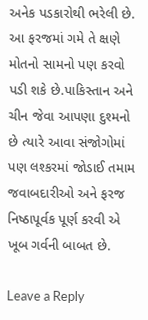અનેક પડકારોથી ભરેલી છે. આ ફરજમાં ગમે તે ક્ષણે મોતનો સામનો પણ કરવો પડી શકે છે.પાકિસ્તાન અને ચીન જેવા આપણા દુશ્મનો છે ત્યારે આવા સંજોગોમાં પણ લશ્કરમાં જોડાઈ તમામ જવાબદારીઓ અને ફરજ નિષ્ઠાપૂર્વક પૂર્ણ કરવી એ ખૂબ ગર્વની બાબત છે.

Leave a Reply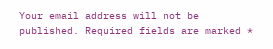Your email address will not be published. Required fields are marked *